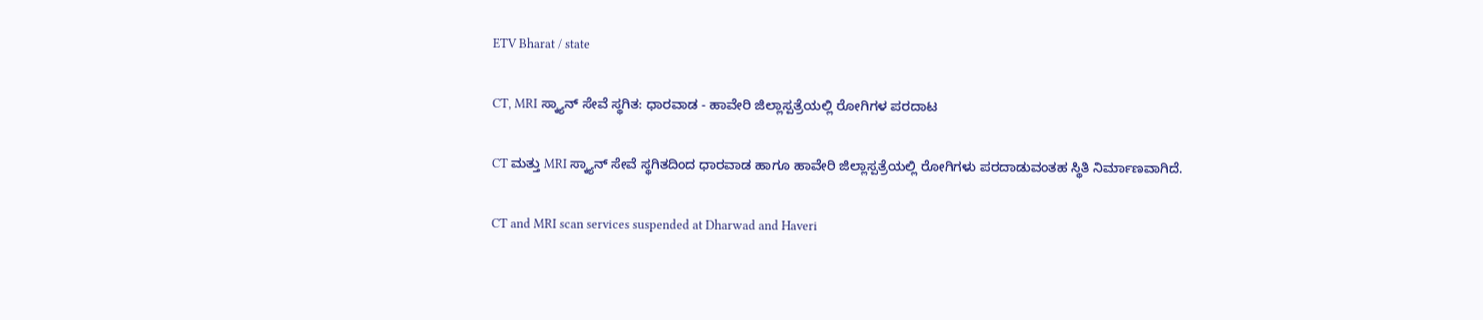ETV Bharat / state

CT, MRI ಸ್ಕ್ಯಾನ್ ಸೇವೆ ಸ್ಥಗಿತ: ಧಾರವಾಡ - ಹಾವೇರಿ ಜಿಲ್ಲಾಸ್ಪತ್ರೆಯಲ್ಲಿ ರೋಗಿಗಳ ಪರದಾಟ

CT ಮತ್ತು MRI ಸ್ಕ್ಯಾನ್ ಸೇವೆ ಸ್ಥಗಿತದಿಂದ ಧಾರವಾಡ ಹಾಗೂ ಹಾವೇರಿ ಜಿಲ್ಲಾಸ್ಪತ್ರೆಯಲ್ಲಿ ರೋಗಿಗಳು ಪರದಾಡುವಂತಹ ಸ್ಥಿತಿ ನಿರ್ಮಾಣವಾಗಿದೆ.

CT and MRI scan services suspended at Dharwad and Haveri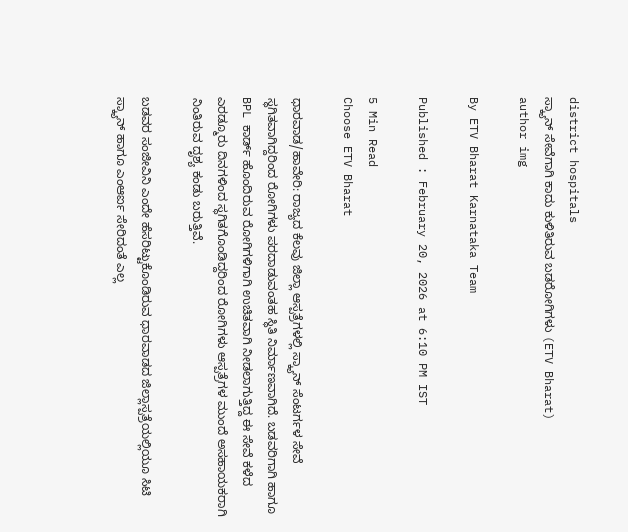district hospitals
ಸ್ಕ್ಯಾನ್ ಸೇವೆಗಾಗಿ ಕಾದು ಕುಳಿತಿರುವ ಬಡರೋಗಿಗಳು (ETV Bharat)
author img

By ETV Bharat Karnataka Team

Published : February 20, 2026 at 6:10 PM IST

5 Min Read
Choose ETV Bharat

ಧಾರವಾಡ/ಹಾವೇರಿ: ರಾಜ್ಯದ ಕೆಲವು ಜಿಲ್ಲಾ ಆಸ್ಪತ್ರೆಗಳಲ್ಲಿ ಸ್ಕ್ಯಾನ್ ಸೆಂಟರ್ಗಳ ಸೇವೆ ಸ್ಥಗಿತವಾಗಿದ್ದರಿಂದ ರೋಗಿಗಳು ಪರದಾಡುವಂತಹ ಸ್ಥಿತಿ ನಿರ್ಮಾಣವಾಗಿದೆ. ಬಡವರಿಗಾಗಿ ಹಾಗೂ BPL ಕಾರ್ಡ್ ಹೊಂದಿರುವ ರೋಗಿಗಳಿಗಾಗಿ ಉಚಿತವಾಗಿ ನೀಡಲಾಗುತ್ತಿದ್ದ ಈ ಸೇವೆ ಕಳೆದ ಎರಡ್ಮೂರು ದಿನಗಳಿಂದ ಸ್ಥಗಿತಗೊಂಡಿದ್ದರಿಂದ ರೋಗಿಗಳು ಆಸ್ಪತ್ರೆಗಳ ಮುಂದೆ ಅಸಹಾಯಕರಾಗಿ ನಿಂತಿರುವ ದೃಶ್ಯ ಕಂಡು ಬರುತ್ತಿವೆ.

ಬಡವರ ಸಂಜೀವಿನಿ ಎಂದೇ ಹೆಸರಿಟ್ಟುಕೊಂಡಿರುವ ಧಾರವಾಡದ ಜಿಲ್ಲಾಸ್ಪತ್ರೆಯಲ್ಲಿಯೂ ಸಿಟಿ ಸ್ಕ್ಯಾನ್ ಹಾಗೂ ಎಂಆರ್ಐ ಸೇರಿದಂತೆ ಎಲ್ಲ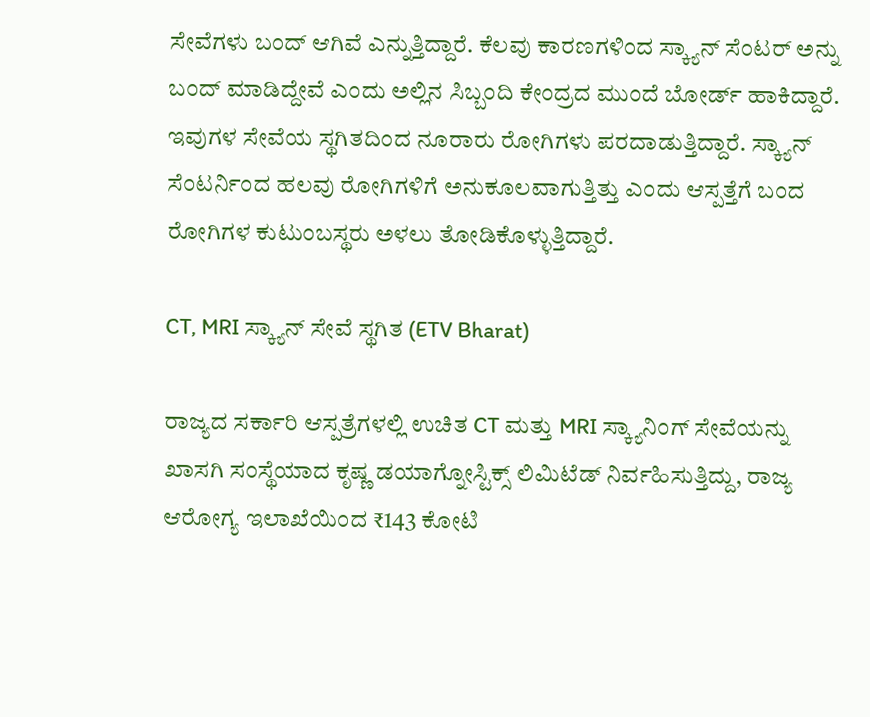ಸೇವೆಗಳು ಬಂದ್ ಆಗಿವೆ ಎನ್ನುತ್ತಿದ್ದಾರೆ. ಕೆಲವು ಕಾರಣಗಳಿಂದ ಸ್ಕ್ಯಾನ್ ಸೆಂಟರ್ ಅನ್ನು ಬಂದ್ ಮಾಡಿದ್ದೇವೆ ಎಂದು ಅಲ್ಲಿನ ಸಿಬ್ಬಂದಿ ಕೇಂದ್ರದ ಮುಂದೆ ಬೋರ್ಡ್ ಹಾಕಿದ್ದಾರೆ. ಇವುಗಳ ಸೇವೆಯ ಸ್ಥಗಿತದಿಂದ ನೂರಾರು ರೋಗಿಗಳು ಪರದಾಡುತ್ತಿದ್ದಾರೆ. ಸ್ಕ್ಯಾನ್ ಸೆಂಟರ್ನಿಂದ ಹಲವು ರೋಗಿಗಳಿಗೆ ಅನುಕೂಲವಾಗುತ್ತಿತ್ತು ಎಂದು ಆಸ್ಪತ್ತೆಗೆ ಬಂದ ರೋಗಿಗಳ ಕುಟುಂಬಸ್ಥರು ಅಳಲು ತೋಡಿಕೊಳ್ಳುತ್ತಿದ್ದಾರೆ.

CT, MRI ಸ್ಕ್ಯಾನ್ ಸೇವೆ ಸ್ಥಗಿತ (ETV Bharat)

ರಾಜ್ಯದ ಸರ್ಕಾರಿ ಆಸ್ಪತ್ರೆಗಳಲ್ಲಿ ಉಚಿತ CT ಮತ್ತು MRI ಸ್ಕ್ಯಾನಿಂಗ್ ಸೇವೆಯನ್ನು ಖಾಸಗಿ ಸಂಸ್ಥೆಯಾದ ಕೃಷ್ಣ ಡಯಾಗ್ನೋಸ್ಟಿಕ್ಸ್ ಲಿಮಿಟೆಡ್ ನಿರ್ವಹಿಸುತ್ತಿದ್ದು, ರಾಜ್ಯ ಆರೋಗ್ಯ ಇಲಾಖೆಯಿಂದ ₹143 ಕೋಟಿ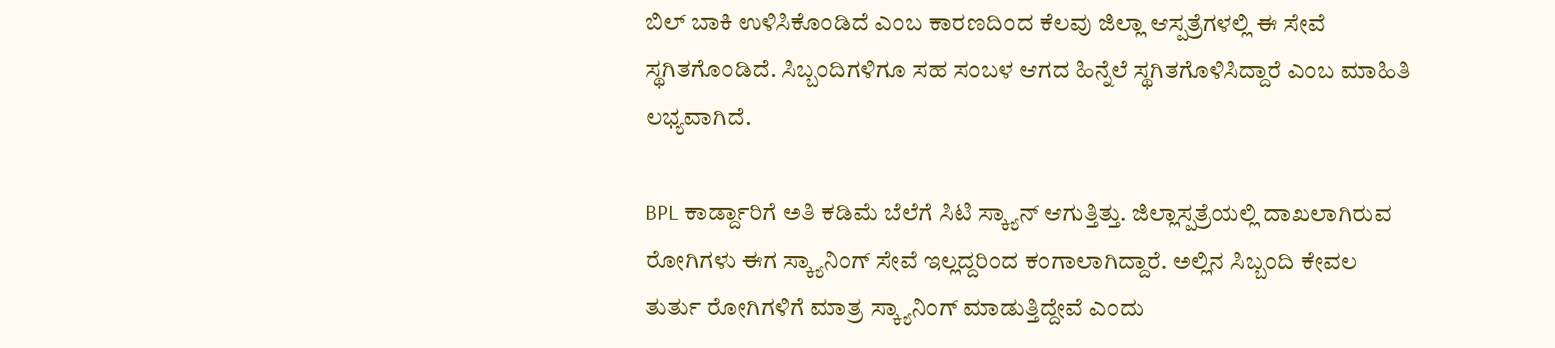ಬಿಲ್ ಬಾಕಿ ಉಳಿಸಿಕೊಂಡಿದೆ ಎಂಬ ಕಾರಣದಿಂದ ಕೆಲವು ಜಿಲ್ಲಾ ಆಸ್ಪತ್ರೆಗಳಲ್ಲಿ ಈ ಸೇವೆ ಸ್ಥಗಿತಗೊಂಡಿದೆ. ಸಿಬ್ಬಂದಿಗಳಿಗೂ ಸಹ ಸಂಬಳ ಆಗದ ಹಿನ್ನೆಲೆ ಸ್ಥಗಿತಗೊಳಿಸಿದ್ದಾರೆ ಎಂಬ ಮಾಹಿತಿ ಲಭ್ಯವಾಗಿದೆ.

BPL ಕಾರ್ಡ್ದಾರಿಗೆ ಅತಿ ಕಡಿಮೆ ಬೆಲೆಗೆ ಸಿಟಿ ಸ್ಕ್ಯಾನ್ ಆಗುತ್ತಿತ್ತು. ಜಿಲ್ಲಾಸ್ಪತ್ರೆಯಲ್ಲಿ ದಾಖಲಾಗಿರುವ ರೋಗಿಗಳು ಈಗ ಸ್ಕ್ಯಾನಿಂಗ್ ಸೇವೆ ಇಲ್ಲದ್ದರಿಂದ ಕಂಗಾಲಾಗಿದ್ದಾರೆ. ಅಲ್ಲಿನ ಸಿಬ್ಬಂದಿ ಕೇವಲ ತುರ್ತು ರೋಗಿಗಳಿಗೆ ಮಾತ್ರ ಸ್ಕ್ಯಾನಿಂಗ್ ಮಾಡುತ್ತಿದ್ದೇವೆ ಎಂದು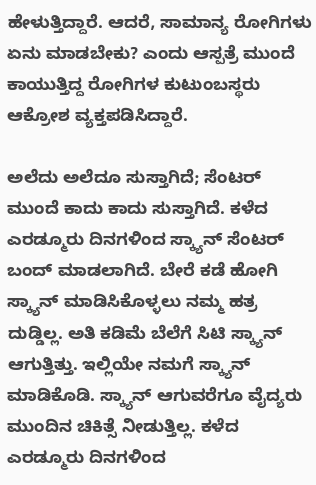ಹೇಳುತ್ತಿದ್ದಾರೆ. ಆದರೆ, ಸಾಮಾನ್ಯ ರೋಗಿಗಳು ಏನು ಮಾಡಬೇಕು? ಎಂದು ಆಸ್ಪತ್ರೆ ಮುಂದೆ ಕಾಯುತ್ತಿದ್ದ ರೋಗಿಗಳ ಕುಟುಂಬಸ್ಥರು ಆಕ್ರೋಶ ವ್ಯಕ್ತಪಡಿಸಿದ್ದಾರೆ.

ಅಲೆದು ಅಲೆದೂ ಸುಸ್ತಾಗಿದೆ; ಸೆಂಟರ್ ಮುಂದೆ ಕಾದು ಕಾದು ಸುಸ್ತಾಗಿದೆ. ಕಳೆದ ಎರಡ್ಮೂರು ದಿನಗಳಿಂದ ಸ್ಕ್ಯಾನ್ ಸೆಂಟರ್ ಬಂದ್ ಮಾಡಲಾಗಿದೆ. ಬೇರೆ ಕಡೆ ಹೋಗಿ ಸ್ಕ್ಯಾನ್ ಮಾಡಿಸಿಕೊಳ್ಳಲು ನಮ್ಮ ಹತ್ರ ದುಡ್ಡಿಲ್ಲ. ಅತಿ ಕಡಿಮೆ ಬೆಲೆಗೆ ಸಿಟಿ ಸ್ಕ್ಯಾನ್ ಆಗುತ್ತಿತ್ತು. ಇಲ್ಲಿಯೇ ನಮಗೆ ಸ್ಕ್ಯಾನ್ ಮಾಡಿಕೊಡಿ. ಸ್ಕ್ಯಾನ್ ಆಗುವರೆಗೂ ವೈದ್ಯರು ಮುಂದಿನ ಚಿಕಿತ್ಸೆ ನೀಡುತ್ತಿಲ್ಲ. ಕಳೆದ ಎರಡ್ಮೂರು ದಿನಗಳಿಂದ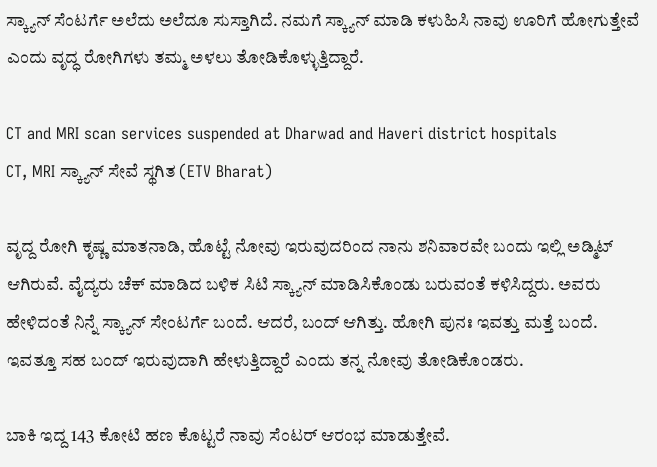ಸ್ಕ್ಯಾನ್ ಸೆಂಟರ್ಗೆ ಅಲೆದು ಅಲೆದೂ ಸುಸ್ತಾಗಿದೆ. ನಮಗೆ ಸ್ಕ್ಯಾನ್ ಮಾಡಿ ಕಳುಹಿಸಿ ನಾವು ಊರಿಗೆ ಹೋಗುತ್ತೇವೆ ಎಂದು ವೃದ್ಧ ರೋಗಿಗಳು ತಮ್ಮ ಅಳಲು ತೋಡಿಕೊಳ್ಳುತ್ತಿದ್ದಾರೆ.

CT and MRI scan services suspended at Dharwad and Haveri district hospitals
CT, MRI ಸ್ಕ್ಯಾನ್ ಸೇವೆ ಸ್ಥಗಿತ (ETV Bharat)

ವೃದ್ದ ರೋಗಿ ಕೃಷ್ಣ ಮಾತನಾಡಿ, ಹೊಟ್ಟೆ ನೋವು ಇರುವುದರಿಂದ ನಾನು ಶನಿವಾರವೇ ಬಂದು ಇಲ್ಲಿ ಅಡ್ಮಿಟ್ ಆಗಿರುವೆ. ವೈದ್ಯರು ಚೆಕ್ ಮಾಡಿದ ಬಳಿಕ ಸಿಟಿ ಸ್ಕ್ಯಾನ್ ಮಾಡಿಸಿಕೊಂಡು ಬರುವಂತೆ ಕಳಿಸಿದ್ದರು. ಅವರು ಹೇಳಿದಂತೆ ನಿನ್ನೆ ಸ್ಕ್ಯಾನ್ ಸೇಂಟರ್ಗೆ ಬಂದೆ. ಆದರೆ, ಬಂದ್ ಆಗಿತ್ತು. ಹೋಗಿ ಪುನಃ ಇವತ್ತು ಮತ್ತೆ ಬಂದೆ. ಇವತ್ತೂ ಸಹ ಬಂದ್ ಇರುವುದಾಗಿ ಹೇಳುತ್ತಿದ್ದಾರೆ ಎಂದು ತನ್ನ ನೋವು ತೋಡಿಕೊಂಡರು.

ಬಾಕಿ ಇದ್ದ 143 ಕೋಟಿ ಹಣ ಕೊಟ್ಟರೆ ನಾವು ಸೆಂಟರ್ ಆರಂಭ ಮಾಡುತ್ತೇವೆ.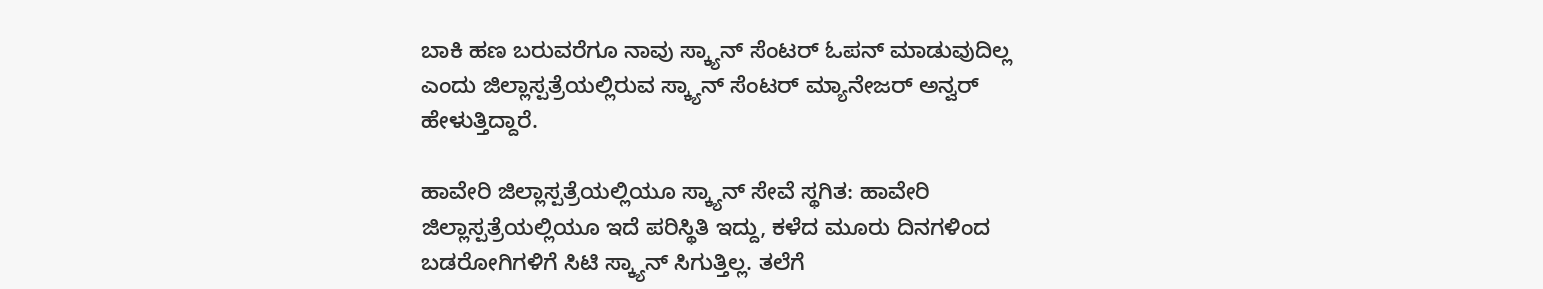ಬಾಕಿ ಹಣ ಬರುವರೆಗೂ ನಾವು ಸ್ಕ್ಯಾನ್ ಸೆಂಟರ್ ಓಪನ್ ಮಾಡುವುದಿಲ್ಲ ಎಂದು ಜಿಲ್ಲಾಸ್ಪತ್ರೆಯಲ್ಲಿರುವ ಸ್ಕ್ಯಾನ್ ಸೆಂಟರ್ ಮ್ಯಾನೇಜರ್ ಅನ್ವರ್ ಹೇಳುತ್ತಿದ್ದಾರೆ.

ಹಾವೇರಿ ಜಿಲ್ಲಾಸ್ಪತ್ರೆಯಲ್ಲಿಯೂ ಸ್ಕ್ಯಾನ್ ಸೇವೆ ಸ್ಥಗಿತ: ಹಾವೇರಿ ಜಿಲ್ಲಾಸ್ಪತ್ರೆಯಲ್ಲಿಯೂ ಇದೆ ಪರಿಸ್ಥಿತಿ ಇದ್ದು, ಕಳೆದ ಮೂರು ದಿನಗಳಿಂದ ಬಡರೋಗಿಗಳಿಗೆ ಸಿಟಿ ಸ್ಕ್ಯಾನ್ ಸಿಗುತ್ತಿಲ್ಲ. ತಲೆಗೆ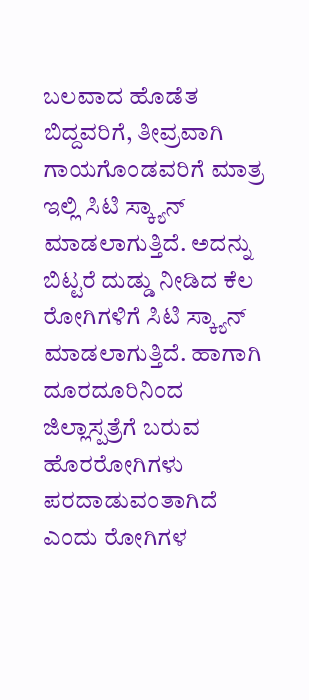ಬಲವಾದ ಹೊಡೆತ ಬಿದ್ದವರಿಗೆ, ತೀವ್ರವಾಗಿ ಗಾಯಗೊಂಡವರಿಗೆ ಮಾತ್ರ ಇಲ್ಲಿ ಸಿಟಿ ಸ್ಕ್ಯಾನ್ ಮಾಡಲಾಗುತ್ತಿದೆ. ಅದನ್ನು ಬಿಟ್ಟರೆ ದುಡ್ಡು ನೀಡಿದ ಕೆಲ ರೋಗಿಗಳಿಗೆ ಸಿಟಿ ಸ್ಕ್ಯಾನ್ ಮಾಡಲಾಗುತ್ತಿದೆ. ಹಾಗಾಗಿ ದೂರದೂರಿನಿಂದ ಜಿಲ್ಲಾಸ್ಪತ್ರೆಗೆ ಬರುವ ಹೊರರೋಗಿಗಳು ಪರದಾಡುವಂತಾಗಿದೆ ಎಂದು ರೋಗಿಗಳ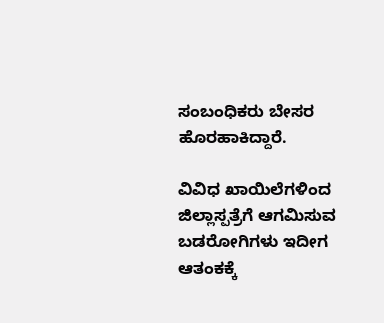ಸಂಬಂಧಿಕರು ಬೇಸರ ಹೊರಹಾಕಿದ್ದಾರೆ.

ವಿವಿಧ ಖಾಯಿಲೆಗಳಿಂದ ಜಿಲ್ಲಾಸ್ಪತ್ರೆಗೆ ಆಗಮಿಸುವ ಬಡರೋಗಿಗಳು ಇದೀಗ ಆತಂಕಕ್ಕೆ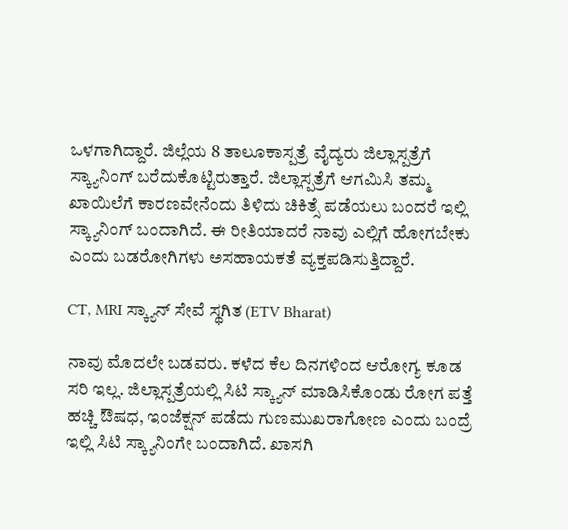ಒಳಗಾಗಿದ್ದಾರೆ. ಜಿಲ್ಲೆಯ 8 ತಾಲೂಕಾಸ್ಪತ್ರೆ ವೈದ್ಯರು ಜಿಲ್ಲಾಸ್ಪತ್ರೆಗೆ ಸ್ಕ್ಯಾನಿಂಗ್ ಬರೆದುಕೊಟ್ಟಿರುತ್ತಾರೆ. ಜಿಲ್ಲಾಸ್ಪತ್ರೆಗೆ ಆಗಮಿಸಿ ತಮ್ಮ ಖಾಯಿಲೆಗೆ ಕಾರಣವೇನೆಂದು ತಿಳಿದು ಚಿಕಿತ್ಸೆ ಪಡೆಯಲು ಬಂದರೆ ಇಲ್ಲಿ ಸ್ಕ್ಯಾನಿಂಗ್‌ ಬಂದಾಗಿದೆ. ಈ ರೀತಿಯಾದರೆ ನಾವು ಎಲ್ಲಿಗೆ ಹೋಗಬೇಕು ಎಂದು ಬಡರೋಗಿಗಳು ಅಸಹಾಯಕತೆ ವ್ಯಕ್ತಪಡಿಸುತ್ತಿದ್ದಾರೆ.

CT, MRI ಸ್ಕ್ಯಾನ್ ಸೇವೆ ಸ್ಥಗಿತ (ETV Bharat)

ನಾವು ಮೊದಲೇ ಬಡವರು. ಕಳೆದ ಕೆಲ ದಿನಗಳಿಂದ ಆರೋಗ್ಯ ಕೂಡ ಸರಿ ಇಲ್ಲ. ಜಿಲ್ಲಾಸ್ಪತ್ರೆಯಲ್ಲಿ ಸಿಟಿ ಸ್ಕ್ಯಾನ್ ಮಾಡಿಸಿಕೊಂಡು ರೋಗ ಪತ್ತೆ ಹಚ್ಚಿ ಔಷಧ, ಇಂಜೆಕ್ಷನ್ ಪಡೆದು ಗುಣಮುಖರಾಗೋಣ ಎಂದು ಬಂದ್ರೆ ಇಲ್ಲಿ ಸಿಟಿ ಸ್ಕ್ಯಾನಿಂಗೇ ಬಂದಾಗಿದೆ. ಖಾಸಗಿ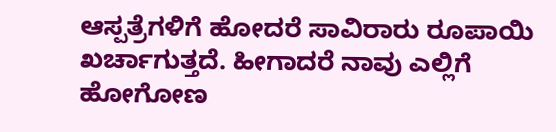ಆಸ್ಪತ್ರೆಗಳಿಗೆ ಹೋದರೆ ಸಾವಿರಾರು ರೂಪಾಯಿ ಖರ್ಚಾಗುತ್ತದೆ. ಹೀಗಾದರೆ ನಾವು ಎಲ್ಲಿಗೆ ಹೋಗೋಣ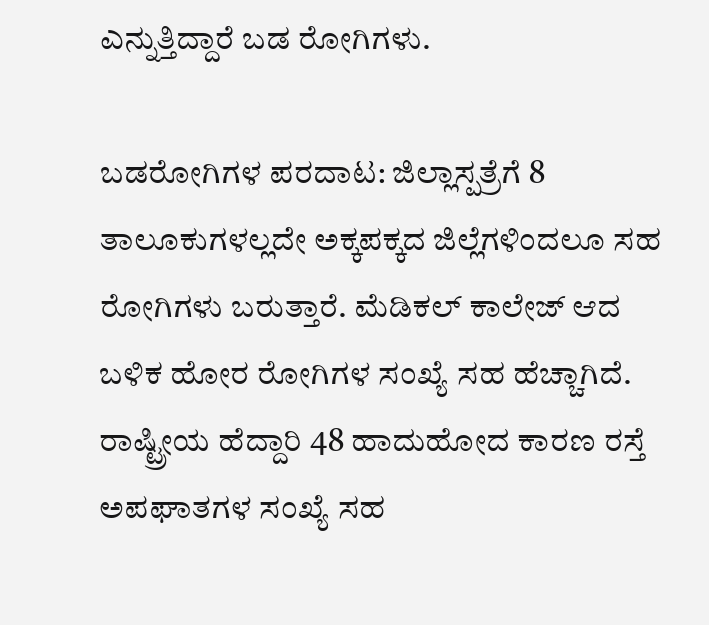ಎನ್ನುತ್ತಿದ್ದಾರೆ ಬಡ ರೋಗಿಗಳು.

ಬಡರೋಗಿಗಳ ಪರದಾಟ: ಜಿಲ್ಲಾಸ್ಪತ್ರೆಗೆ 8 ತಾಲೂಕುಗಳಲ್ಲದೇ ಅಕ್ಕಪಕ್ಕದ ಜಿಲ್ಲೆಗಳಿಂದಲೂ ಸಹ ರೋಗಿಗಳು ಬರುತ್ತಾರೆ. ಮೆಡಿಕಲ್ ಕಾಲೇಜ್ ಆದ ಬಳಿಕ ಹೋರ ರೋಗಿಗಳ ಸಂಖ್ಯೆ ಸಹ ಹೆಚ್ಚಾಗಿದೆ. ರಾಷ್ಟ್ರೀಯ ಹೆದ್ದಾರಿ 48 ಹಾದುಹೋದ ಕಾರಣ ರಸ್ತೆ ಅಪಘಾತಗಳ ಸಂಖ್ಯೆ ಸಹ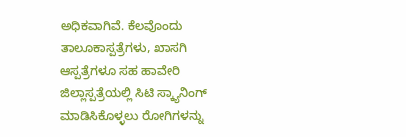ಅಧಿಕವಾಗಿವೆ. ಕೆಲವೊಂದು ತಾಲೂಕಾಸ್ಪತ್ರೆಗಳು, ಖಾಸಗಿ ಆಸ್ಪತ್ರೆಗಳೂ ಸಹ ಹಾವೇರಿ ಜಿಲ್ಲಾಸ್ಪತ್ರೆಯಲ್ಲಿ ಸಿಟಿ ಸ್ಕ್ಯಾನಿಂಗ್ ಮಾಡಿಸಿಕೊಳ್ಳಲು ರೋಗಿಗಳನ್ನು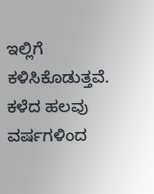ಇಲ್ಲಿಗೆ ಕಳಿಸಿಕೊಡುತ್ತವೆ. ಕಳೆದ ಹಲವು ವರ್ಷಗಳಿಂದ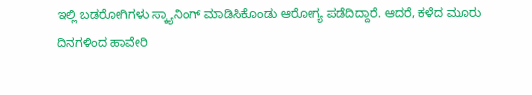ಇಲ್ಲಿ ಬಡರೋಗಿಗಳು ಸ್ಕ್ಯಾನಿಂಗ್ ಮಾಡಿಸಿಕೊಂಡು ಆರೋಗ್ಯ ಪಡೆದಿದ್ದಾರೆ. ಆದರೆ, ಕಳೆದ ಮೂರು ದಿನಗಳಿಂದ ಹಾವೇರಿ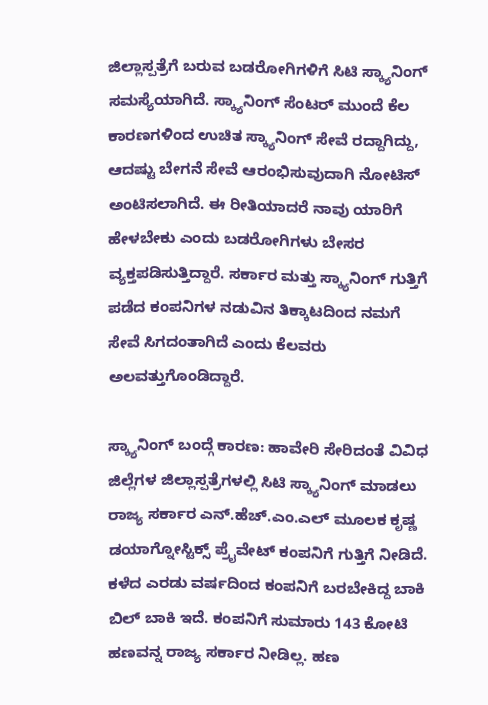ಜಿಲ್ಲಾಸ್ಪತ್ರೆಗೆ ಬರುವ ಬಡರೋಗಿಗಳಿಗೆ ಸಿಟಿ ಸ್ಕ್ಯಾನಿಂಗ್ ಸಮಸ್ಯೆಯಾಗಿದೆ. ಸ್ಕ್ಯಾನಿಂಗ್ ಸೆಂಟರ್ ಮುಂದೆ ಕೆಲ ಕಾರಣಗಳಿಂದ ಉಚಿತ ಸ್ಕ್ಯಾನಿಂಗ್ ಸೇವೆ ರದ್ದಾಗಿದ್ದು, ಆದಷ್ಟು ಬೇಗನೆ ಸೇವೆ ಆರಂಭಿಸುವುದಾಗಿ ನೋಟಿಸ್ ಅಂಟಿಸಲಾಗಿದೆ. ಈ ರೀತಿಯಾದರೆ ನಾವು ಯಾರಿಗೆ ಹೇಳಬೇಕು ಎಂದು ಬಡರೋಗಿಗಳು ಬೇಸರ ವ್ಯಕ್ತಪಡಿಸುತ್ತಿದ್ದಾರೆ. ಸರ್ಕಾರ ಮತ್ತು ಸ್ಕ್ಯಾನಿಂಗ್ ಗುತ್ತಿಗೆ ಪಡೆದ ಕಂಪನಿಗಳ ನಡುವಿನ ತಿಕ್ಕಾಟದಿಂದ ನಮಗೆ ಸೇವೆ ಸಿಗದಂತಾಗಿದೆ ಎಂದು ಕೆಲವರು ಅಲವತ್ತುಗೊಂಡಿದ್ದಾರೆ.

ಸ್ಕ್ಯಾನಿಂಗ್ ಬಂದ್ಗೆ ಕಾರಣ: ಹಾವೇರಿ ಸೇರಿದಂತೆ ವಿವಿಧ ಜಿಲ್ಲೆಗಳ ಜಿಲ್ಲಾಸ್ಪತ್ರೆಗಳಲ್ಲಿ ಸಿಟಿ ಸ್ಕ್ಯಾನಿಂಗ್ ಮಾಡಲು ರಾಜ್ಯ ಸರ್ಕಾರ ಎನ್.ಹೆಚ್.ಎಂ.ಎಲ್ ಮೂಲಕ ಕೃಷ್ಣ ಡಯಾಗ್ನೋಸ್ಟಿಕ್ಸ್ ಪ್ರೈವೇಟ್ ಕಂಪನಿಗೆ ಗುತ್ತಿಗೆ ನೀಡಿದೆ. ಕಳೆದ ಎರಡು ವರ್ಷದಿಂದ ಕಂಪನಿಗೆ ಬರಬೇಕಿದ್ದ ಬಾಕಿ ಬಿಲ್ ಬಾಕಿ ಇದೆ. ಕಂಪನಿಗೆ ಸುಮಾರು 143 ಕೋಟಿ ಹಣವನ್ನ ರಾಜ್ಯ ಸರ್ಕಾರ ನೀಡಿಲ್ಲ. ಹಣ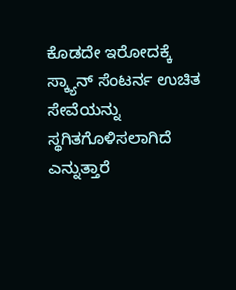ಕೊಡದೇ ಇರೋದಕ್ಕೆ ಸ್ಕ್ಯಾನ್ ಸೆಂಟರ್ನ ಉಚಿತ ಸೇವೆಯನ್ನು ಸ್ಥಗಿತಗೊಳಿಸಲಾಗಿದೆ ಎನ್ನುತ್ತಾರೆ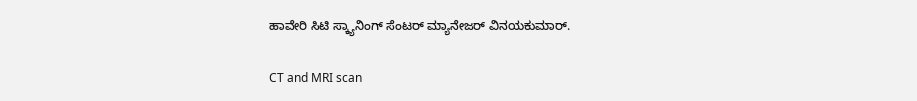ಹಾವೇರಿ ಸಿಟಿ ಸ್ಕ್ಯಾನಿಂಗ್ ಸೆಂಟರ್ ಮ್ಯಾನೇಜರ್ ವಿನಯಕುಮಾರ್.

CT and MRI scan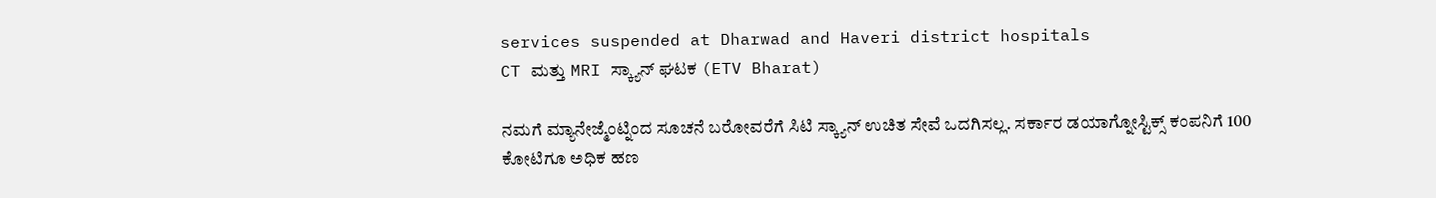services suspended at Dharwad and Haveri district hospitals
CT ಮತ್ತು MRI ಸ್ಕ್ಯಾನ್ ಘಟಕ (ETV Bharat)

ನಮಗೆ ಮ್ಯಾನೇಜ್ಮೆಂಟ್ನಿಂದ ಸೂಚನೆ ಬರೋವರೆಗೆ ಸಿಟಿ ಸ್ಕ್ಯಾನ್ ಉಚಿತ ಸೇವೆ ಒದಗಿಸಲ್ಲ. ಸರ್ಕಾರ ಡಯಾಗ್ನೋಸ್ಟಿಕ್ಸ್ ಕಂಪನಿಗೆ 100 ಕೋಟಿಗೂ ಅಧಿಕ ಹಣ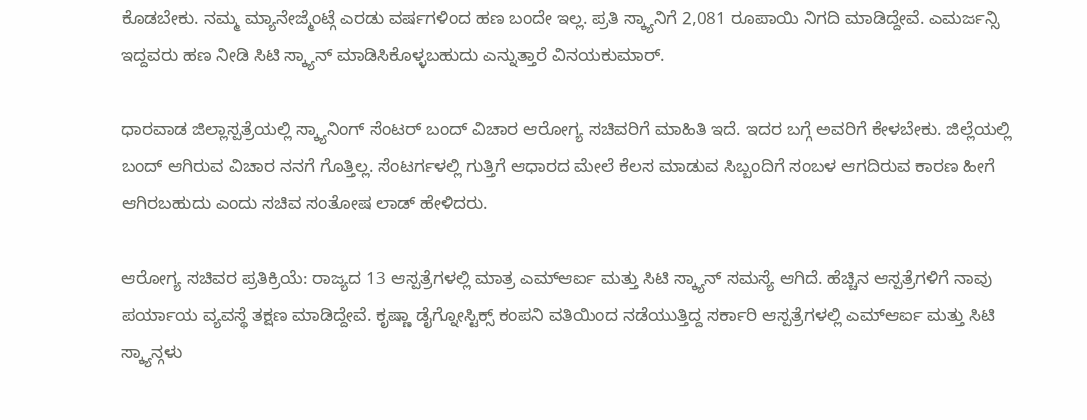ಕೊಡಬೇಕು. ನಮ್ಮ ಮ್ಯಾನೇಜ್ಮೆಂಟ್ಗೆ ಎರಡು ವರ್ಷಗಳಿಂದ ಹಣ ಬಂದೇ ಇಲ್ಲ. ಪ್ರತಿ ಸ್ಕ್ಯಾನಿಗೆ 2,081 ರೂಪಾಯಿ‌ ನಿಗದಿ ಮಾಡಿದ್ದೇವೆ. ಎಮರ್ಜನ್ಸಿ ಇದ್ದವರು ಹಣ ನೀಡಿ ಸಿಟಿ ಸ್ಕ್ಯಾನ್ ಮಾಡಿಸಿಕೊಳ್ಳಬಹುದು ಎನ್ನುತ್ತಾರೆ ವಿನಯಕುಮಾರ್.

ಧಾರವಾಡ ಜಿಲ್ಲಾಸ್ಪತ್ರೆಯಲ್ಲಿ ಸ್ಕ್ಯಾನಿಂಗ್ ಸೆಂಟರ್ ಬಂದ್ ವಿಚಾರ ಆರೋಗ್ಯ ಸಚಿವರಿಗೆ ಮಾಹಿತಿ ಇದೆ. ಇದರ ಬಗ್ಗೆ ಅವರಿಗೆ ಕೇಳಬೇಕು. ಜಿಲ್ಲೆಯಲ್ಲಿ ಬಂದ್ ಆಗಿರುವ ವಿಚಾರ ನನಗೆ ಗೊತ್ತಿಲ್ಲ. ಸೆಂಟರ್ಗಳಲ್ಲಿ ಗುತ್ತಿಗೆ ಆಧಾರದ ಮೇಲೆ ಕೆಲಸ ಮಾಡುವ ಸಿಬ್ಬಂದಿಗೆ ಸಂಬಳ ಆಗದಿರುವ ಕಾರಣ ಹೀಗೆ ಆಗಿರಬಹುದು ಎಂದು ಸಚಿವ ಸಂತೋಷ ಲಾಡ್ ಹೇಳಿದರು.

ಆರೋಗ್ಯ ಸಚಿವರ ಪ್ರತಿಕ್ರಿಯೆ: ರಾಜ್ಯದ 13 ಆಸ್ಪತ್ರೆಗಳಲ್ಲಿ ಮಾತ್ರ ಎಮ್ಆರ್ಐ ಮತ್ತು ಸಿಟಿ ಸ್ಕ್ಯಾನ್ ಸಮಸ್ಯೆ ಆಗಿದೆ. ಹೆಚ್ಚಿನ ಆಸ್ಪತ್ರೆಗಳಿಗೆ ನಾವು ಪರ್ಯಾಯ ವ್ಯವಸ್ಥೆ ತಕ್ಷಣ ಮಾಡಿದ್ದೇವೆ. ಕೃಷ್ಣಾ ಡೈಗ್ನೋಸ್ಟಿಕ್ಸ್ ಕಂಪನಿ ವತಿಯಿಂದ ನಡೆಯುತ್ತಿದ್ದ ಸರ್ಕಾರಿ ಆಸ್ಪತ್ರೆಗಳಲ್ಲಿ ಎಮ್ಆರ್ಐ ಮತ್ತು ಸಿಟಿ ಸ್ಕ್ಯಾನ್ಗಳು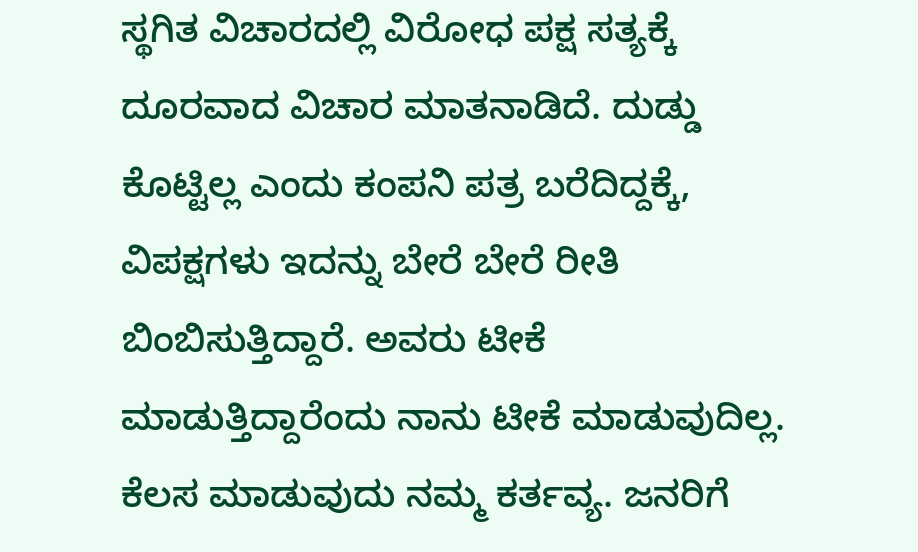ಸ್ಥಗಿತ ವಿಚಾರದಲ್ಲಿ ವಿರೋಧ ಪಕ್ಷ ಸತ್ಯಕ್ಕೆ ದೂರವಾದ ವಿಚಾರ ಮಾತನಾಡಿದೆ. ದುಡ್ಡು ಕೊಟ್ಟಿಲ್ಲ ಎಂದು ಕಂಪನಿ ಪತ್ರ ಬರೆದಿದ್ದಕ್ಕೆ, ವಿಪಕ್ಷಗಳು ಇದನ್ನು ಬೇರೆ ಬೇರೆ ರೀತಿ ಬಿಂಬಿಸುತ್ತಿದ್ದಾರೆ. ಅವರು ಟೀಕೆ ಮಾಡುತ್ತಿದ್ದಾರೆಂದು ನಾನು ಟೀಕೆ ಮಾಡುವುದಿಲ್ಲ. ಕೆಲಸ ಮಾಡುವುದು ನಮ್ಮ ಕರ್ತವ್ಯ. ಜನರಿಗೆ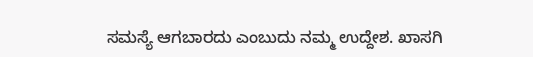ಸಮಸ್ಯೆ ಆಗಬಾರದು ಎಂಬುದು ನಮ್ಮ ಉದ್ದೇಶ. ಖಾಸಗಿ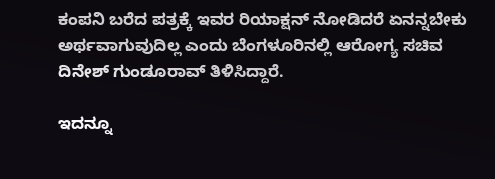ಕಂಪನಿ ಬರೆದ ಪತ್ರಕ್ಕೆ ಇವರ ರಿಯಾಕ್ಷನ್ ನೋಡಿದರೆ ಏನನ್ನಬೇಕು ಅರ್ಥವಾಗುವುದಿಲ್ಲ ಎಂದು ಬೆಂಗಳೂರಿನಲ್ಲಿ ಆರೋಗ್ಯ ಸಚಿವ ದಿನೇಶ್ ಗುಂಡೂರಾವ್ ತಿಳಿಸಿದ್ದಾರೆ.

ಇದನ್ನೂ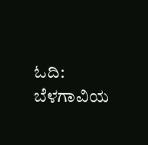ಓದಿ: ಬೆಳಗಾವಿಯ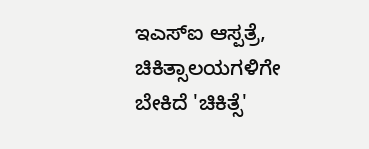ಇಎಸ್ಐ ಆಸ್ಪತ್ರೆ, ಚಿಕಿತ್ಸಾಲಯಗಳಿಗೇ ಬೇಕಿದೆ 'ಚಿಕಿತ್ಸೆ'